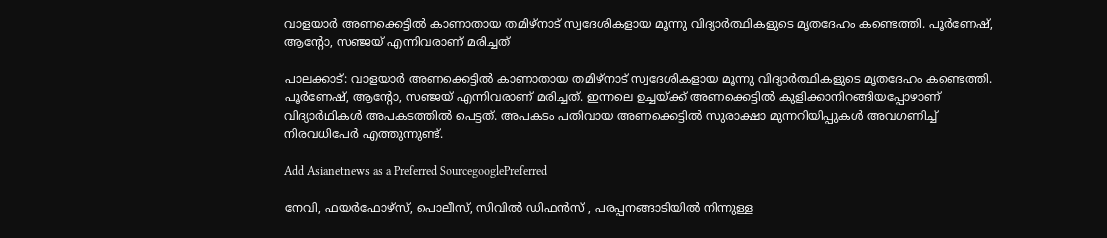വാളയാര്‍ അണക്കെട്ടില്‍ കാണാതായ തമിഴ്നാട് സ്വദേശികളായ മൂന്നു വിദ്യാർത്ഥികളുടെ മൃതദേഹം കണ്ടെത്തി. പൂർണേഷ്, ആന്റോ, സഞ്ജയ് എന്നിവരാണ് മരിച്ചത്

പാലക്കാട്: വാളയാര്‍ അണക്കെട്ടില്‍ കാണാതായ തമിഴ്നാട് സ്വദേശികളായ മൂന്നു വിദ്യാർത്ഥികളുടെ മൃതദേഹം കണ്ടെത്തി. പൂർണേഷ്, ആന്റോ, സഞ്ജയ് എന്നിവരാണ് മരിച്ചത്. ഇന്നലെ ഉച്ചയ്ക്ക് അണക്കെട്ടില്‍ കുളിക്കാനിറങ്ങിയപ്പോഴാണ് വിദ്യാര്‍ഥികള്‍ അപകടത്തില്‍ പെട്ടത്. അപകടം പതിവായ അണക്കെട്ടിൽ സുരാക്ഷാ മുന്നറിയിപ്പുകൾ അവഗണിച്ച് നിരവധിപേർ എത്തുന്നുണ്ട്.

Add Asianetnews as a Preferred SourcegooglePreferred

നേവി, ഫയർഫോഴ്‌സ്, പൊലീസ്, സിവിൽ ഡിഫൻസ് , പരപ്പനങ്ങാടിയിൽ നിന്നുള്ള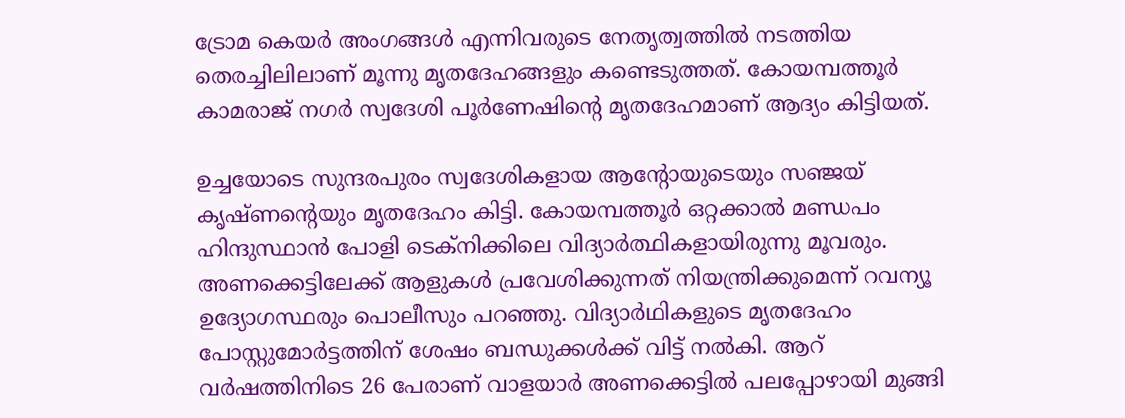ട്രോമ കെയർ അംഗങ്ങൾ എന്നിവരുടെ നേതൃത്വത്തില്‍ നടത്തിയ തെരച്ചിലിലാണ് മൂന്നു മൃതദേഹങ്ങളും കണ്ടെടുത്തത്. കോയമ്പത്തൂർ കാമരാജ് നഗർ സ്വദേശി പൂർണേഷിന്‍റെ മൃതദേഹമാണ് ആദ്യം കിട്ടിയത്.

ഉച്ചയോടെ സുന്ദരപുരം സ്വദേശികളായ ആന്‍റോയുടെയും സഞ്ജയ് കൃഷ്ണൻ്റെയും മൃതദേഹം കിട്ടി. കോയമ്പത്തൂര്‍ ഒറ്റക്കാല്‍ മണ്ഡപം ഹിന്ദുസ്ഥാന്‍ പോളി ടെക്നിക്കിലെ വിദ്യാര്‍ത്ഥികളായിരുന്നു മൂവരും. അണക്കെട്ടിലേക്ക് ആളുകൾ പ്രവേശിക്കുന്നത് നിയന്ത്രിക്കുമെന്ന് റവന്യൂ ഉദ്യോഗസ്ഥരും പൊലീസും പറഞ്ഞു. വിദ്യാര്‍ഥികളുടെ മൃതദേഹം പോസ്റ്റുമോർട്ടത്തിന് ശേഷം ബന്ധുക്കൾക്ക് വിട്ട് നല്‍കി. ആറ് വർഷത്തിനിടെ 26 പേരാണ് വാളയാർ അണക്കെട്ടിൽ പലപ്പോഴായി മുങ്ങി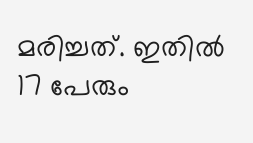മരിച്ചത്. ഇതിൽ 17 പേരും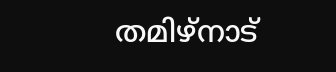തമിഴ്നാട്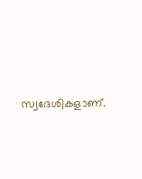സ്വദേശികളാണ്.